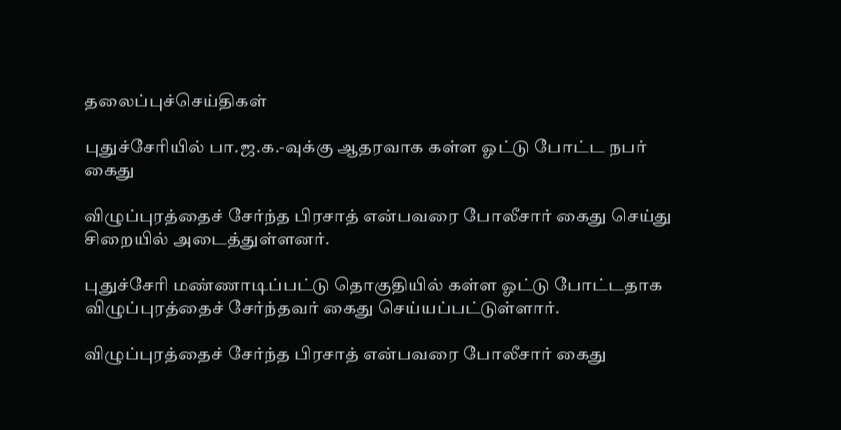தலைப்புச்செய்திகள்

புதுச்சேரியில் பா.ஜ.க.-வுக்கு ஆதரவாக கள்ள ஓட்டு போட்ட நபர் கைது

விழுப்புரத்தைச் சேர்ந்த பிரசாத் என்பவரை போலீசார் கைது செய்து சிறையில் அடைத்துள்ளனர்.

புதுச்சேரி மண்ணாடிப்பட்டு தொகுதியில் கள்ள ஓட்டு போட்டதாக விழுப்புரத்தைச் சேர்ந்தவர் கைது செய்யப்பட்டுள்ளார்.

விழுப்புரத்தைச் சேர்ந்த பிரசாத் என்பவரை போலீசார் கைது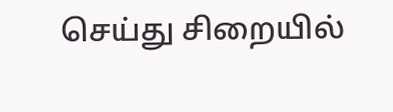செய்து சிறையில்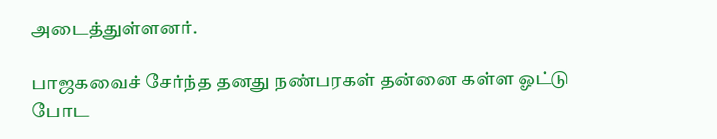அடைத்துள்ளனர்.

பாஜகவைச் சேர்ந்த தனது நண்பரகள் தன்னை கள்ள ஓட்டு போட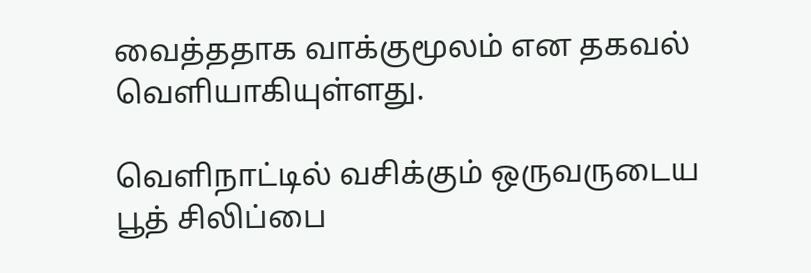வைத்ததாக வாக்குமூலம் என தகவல் வெளியாகியுள்ளது.

வெளிநாட்டில் வசிக்கும் ஒருவருடைய பூத் சிலிப்பை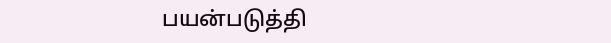பயன்படுத்தி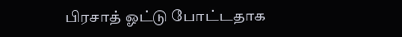பிரசாத் ஓட்டு போட்டதாக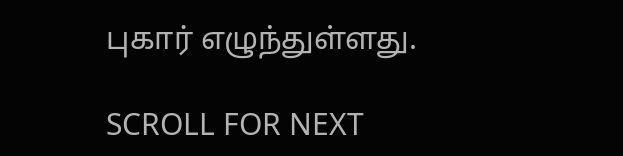புகார் எழுந்துள்ளது.

SCROLL FOR NEXT